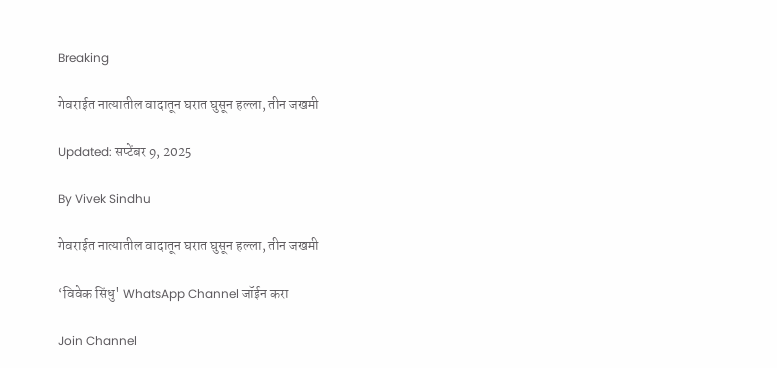Breaking

गेवराईत नात्यातील वादातून घरात घुसून हल्ला, तीन जखमी

Updated: सप्टेंबर 9, 2025

By Vivek Sindhu

गेवराईत नात्यातील वादातून घरात घुसून हल्ला, तीन जखमी

‘विवेक सिंधु' WhatsApp Channel जॉईन करा

Join Channel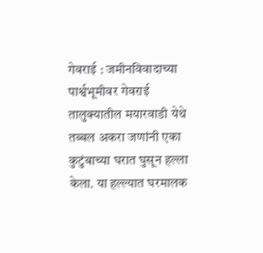गेवराई : जमीनविवादाच्या पार्श्वभूमीवर गेवराई तालुक्यातील मयारवाडी येथे तब्बल अकरा जणांनी एका कुटुंबाच्या घरात घुसून हल्ला केला. या हल्ल्यात घरमालक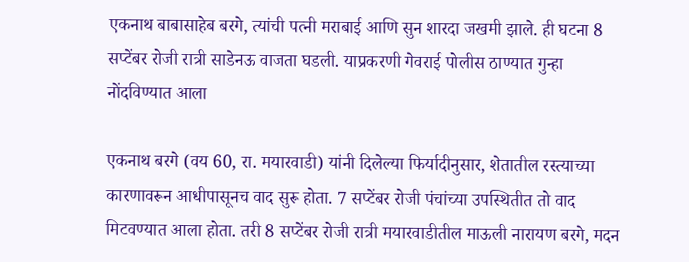एकनाथ बाबासाहेब बरगे, त्यांची पत्नी मराबाई आणि सुन शारदा जखमी झाले. ही घटना 8 सप्टेंबर रोजी रात्री साडेनऊ वाजता घडली. याप्रकरणी गेवराई पोलीस ठाण्यात गुन्हा नोंदविण्यात आला

एकनाथ बरगे (वय 60, रा. मयारवाडी) यांनी दिलेल्या फिर्यादीनुसार, शेतातील रस्त्याच्या कारणावरून आधीपासूनच वाद सुरू होता. 7 सप्टेंबर रोजी पंचांच्या उपस्थितीत तो वाद मिटवण्यात आला होता. तरी 8 सप्टेंबर रोजी रात्री मयारवाडीतील माऊली नारायण बरगे, मदन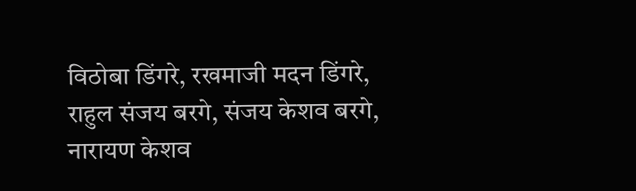विठोबा डिंगरे, रखमाजी मदन डिंगरे, राहुल संजय बरगे, संजय केशव बरगे, नारायण केशव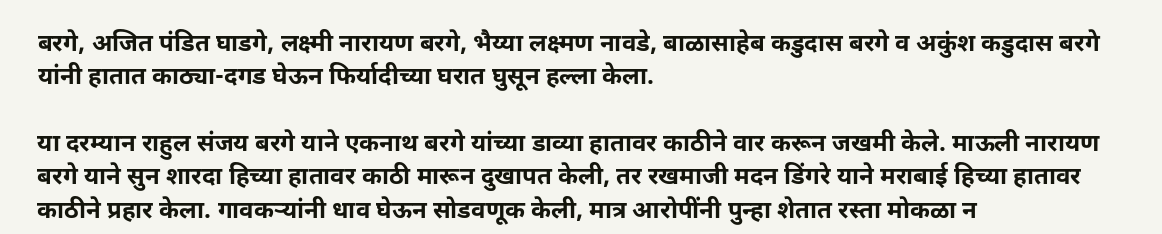बरगे, अजित पंडित घाडगे, लक्ष्मी नारायण बरगे, भैय्या लक्ष्मण नावडे, बाळासाहेब कडुदास बरगे व अकुंश कडुदास बरगे यांनी हातात काठ्या-दगड घेऊन फिर्यादीच्या घरात घुसून हल्ला केला.

या दरम्यान राहुल संजय बरगे याने एकनाथ बरगे यांच्या डाव्या हातावर काठीने वार करून जखमी केले. माऊली नारायण बरगे याने सुन शारदा हिच्या हातावर काठी मारून दुखापत केली, तर रखमाजी मदन डिंगरे याने मराबाई हिच्या हातावर काठीने प्रहार केला. गावकऱ्यांनी धाव घेऊन सोडवणूक केली, मात्र आरोपींनी पुन्हा शेतात रस्ता मोकळा न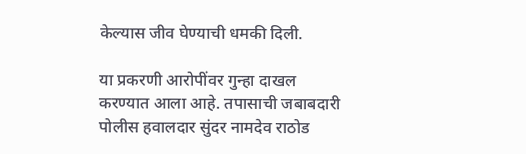केल्यास जीव घेण्याची धमकी दिली.

या प्रकरणी आरोपींवर गुन्हा दाखल करण्यात आला आहे. तपासाची जबाबदारी पोलीस हवालदार सुंदर नामदेव राठोड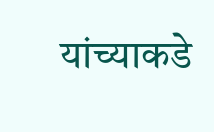यांच्याकडे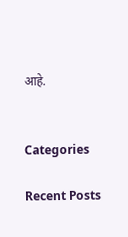आहे.


Categories

Recent Posts